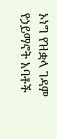ኦነግ የዝቋላ ገዳም የኃይማኖት አባቶች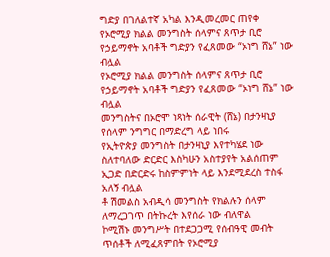ግድያ በገለልተኛ አካል እንዲመረመር ጠየቀ
የኦሮሚያ ክልል መንግስት ሰላምና ጸጥታ ቢሮ የኃይማኖት አባቶች ግድያን የፈጸመው “ኦነግ ሸኔ” ነው ብሏል
የኦሮሚያ ክልል መንግስት ሰላምና ጸጥታ ቢሮ የኃይማኖት አባቶች ግድያን የፈጸመው “ኦነግ ሸኔ” ነው ብሏል
መንግስትና በኦሮሞ ነጻነት ሰራዊት (ሸኔ) በታንዛኒያ የሰላም ንግግር በማድረግ ላይ ነበሩ
የኢትዮጵያ መንግስት በታንዛኒያ እየተካሄደ ነው ስለተባለው ድርድር እስካሁን አስተያየት አልሰጠም
ኢጋድ በድርድሩ ከስምምነት ላይ እንደሚደረስ ተስፋ አለኝ ብሏል
ቶ ሽመልስ አብዲሳ መንግስት የክልሉን ሰላም ለማረጋገጥ በትኩረት እየሰራ ነው ብለዋል
ኮሚሽኑ መንግሥት በተደጋጋሚ የሰብዓዊ መብት ጥሰቶች ለሚፈጸምበት የኦሮሚያ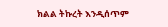ክልል ትኩረት እንዲሰጥም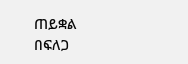ጠይቋል
በፍለጋ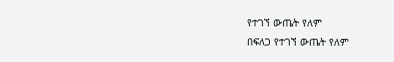የተገኘ ውጤት የለም
በፍለጋ የተገኘ ውጤት የለም